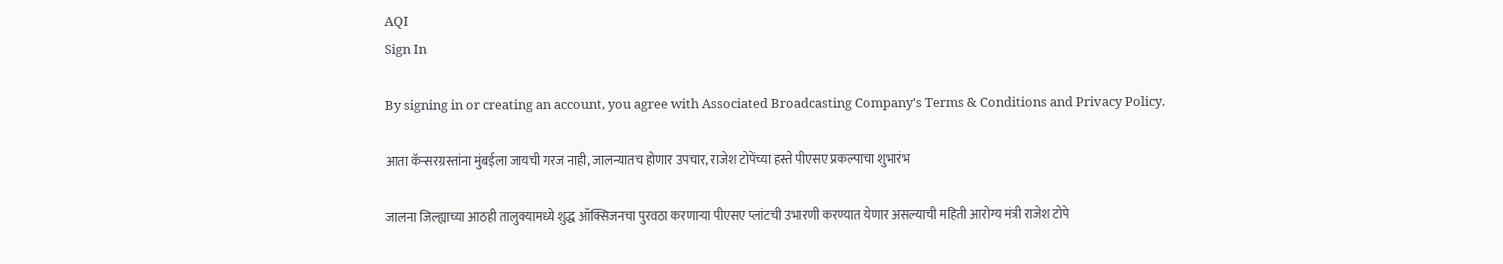AQI
Sign In

By signing in or creating an account, you agree with Associated Broadcasting Company's Terms & Conditions and Privacy Policy.

आता कॅन्सरग्रस्तांना मुंबईला जायची गरज नाही, जालन्यातच होणार उपचार, राजेश टोपेंच्या हस्ते पीएसए प्रकल्पाचा शुभारंभ

जालना जिल्ह्याच्या आठही तालुक्यामध्ये शुद्ध ऑक्सिजनचा पुरवठा करणाऱ्या पीएसए प्लांटची उभारणी करण्यात येणार असल्याची महिती आरोग्य मंत्री राजेश टोपे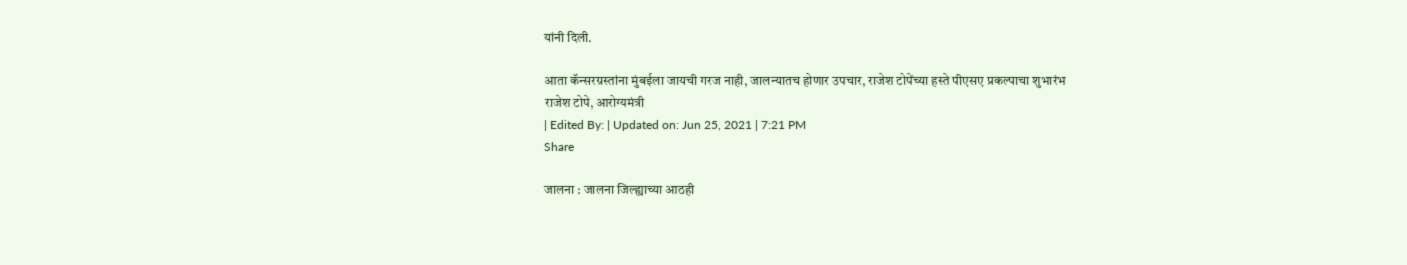यांनी दिली.

आता कॅन्सरग्रस्तांना मुंबईला जायची गरज नाही, जालन्यातच होणार उपचार, राजेश टोपेंच्या हस्ते पीएसए प्रकल्पाचा शुभारंभ
राजेश टोपे, आरोग्यमंत्री
| Edited By: | Updated on: Jun 25, 2021 | 7:21 PM
Share

जालना : जालना जिल्ह्याच्या आठही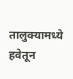तालुक्यामध्ये हवेतून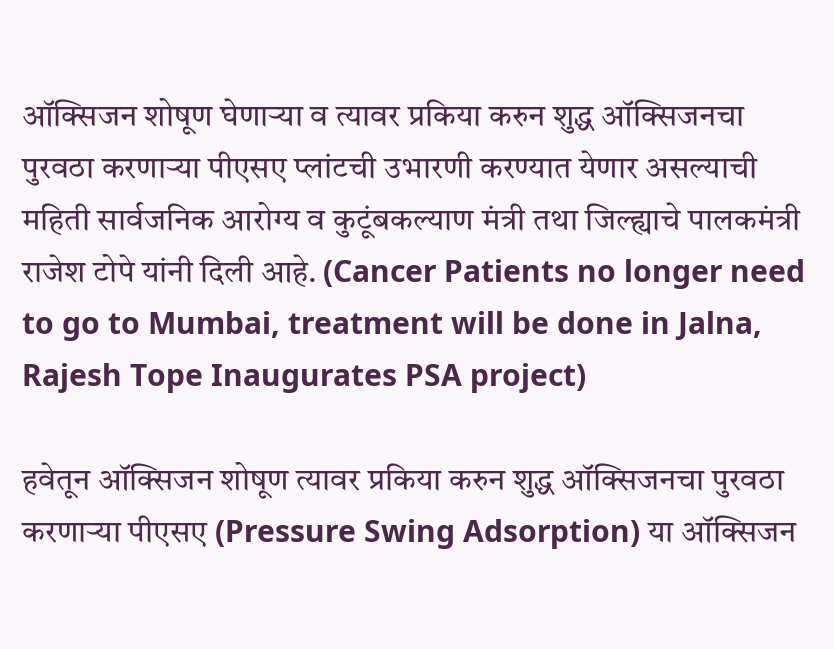ऑक्सिजन शोषूण घेणाऱ्या व त्यावर प्रकिया करुन शुद्ध ऑक्सिजनचा पुरवठा करणाऱ्या पीएसए प्लांटची उभारणी करण्यात येणार असल्याची महिती सार्वजनिक आरोग्य व कुटूंबकल्याण मंत्री तथा जिल्ह्याचे पालकमंत्री राजेश टोपे यांनी दिली आहे. (Cancer Patients no longer need to go to Mumbai, treatment will be done in Jalna, Rajesh Tope Inaugurates PSA project)

हवेतून ऑक्सिजन शोषूण त्यावर प्रकिया करुन शुद्ध ऑक्सिजनचा पुरवठा करणाऱ्या पीएसए (Pressure Swing Adsorption) या ऑक्सिजन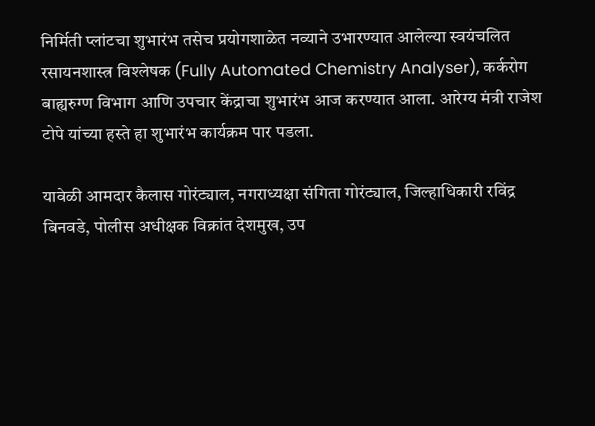निर्मिती प्लांटचा शुभारंभ तसेच प्रयोगशाळेत नव्याने उभारण्यात आलेल्या स्वयंचलित रसायनशास्त्र विश्लेषक (Fully Automated Chemistry Analyser), कर्करोग बाह्यरुग्ण विभाग आणि उपचार केंद्राचा शुभारंभ आज करण्यात आला. आरेग्य मंत्री राजेश टोपे यांच्या हस्ते हा शुभारंभ कार्यक्रम पार पडला.

यावेळी आमदार कैलास गोरंट्याल, नगराध्यक्षा संगिता गोरंट्याल, जिल्हाधिकारी रविंद्र बिनवडे, पोलीस अधीक्षक विक्रांत देशमुख, उप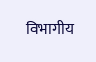विभागीय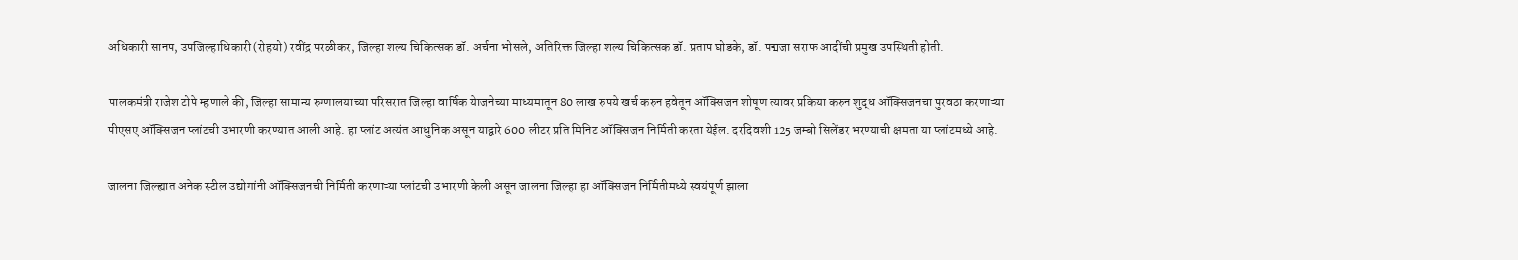अधिकारी सानप, उपजिल्हाधिकारी (रोहयो) रवींद्र परळीकर, जिल्हा शल्य चिकित्सक डॉ. अर्चना भोसले, अतिरिक्त जिल्हा शल्य चिकित्सक डॉ. प्रताप घोडके, डॉ. पद्मजा सराफ आदींची प्रमुख उपस्थिती होती.

पालकमंत्री राजेश टोपे म्हणाले की, जिल्हा सामान्य रुग्णालयाच्या परिसरात जिल्हा वार्षिक येाजनेच्या माध्यमातून 80 लाख रुपये खर्च करुन हवेतून ऑक्सिजन शोषूण त्यावर प्रकिया करुन शुद्ध ऑक्सिजनचा पुरवठा करणाऱ्या पीएसए ऑक्सिजन प्लांटची उभारणी करण्यात आली आहे. हा प्लांट अत्यंत आधुनिक असून याद्वारे 600 लीटर प्रति मिनिट ऑक्सिजन निर्मिती करता येईल. दरदिवशी 125 जम्बो सिलेंडर भरण्याची क्षमता या प्लांटमध्ये आहे.

जालना जिल्ह्यात अनेक स्टील उद्योगांनी ऑक्सिजनची निर्मिती करणाऱ्या प्लांटची उभारणी केली असून जालना जिल्हा हा ऑक्सिजन निर्मितीमध्ये स्वयंपूर्ण झाला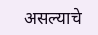असल्याचे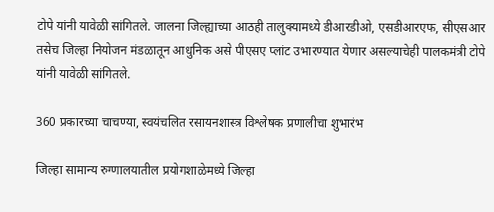टोपे यांनी यावेळी सांगितले. जालना जिल्ह्याच्या आठही तालुक्यामध्ये डीआरडीओ, एसडीआरएफ, सीएसआर तसेच जिल्हा नियोजन मंडळातून आधुनिक असे पीएसए प्लांट उभारण्यात येणार असल्याचेही पालकमंत्री टोपे यांनी यावेळी सांगितले.

360 प्रकारच्या चाचण्या, स्वयंचलित रसायनशास्त्र विश्लेषक प्रणालीचा शुभारंभ

जिल्हा सामान्य रुग्णालयातील प्रयोगशाळेमध्ये जिल्हा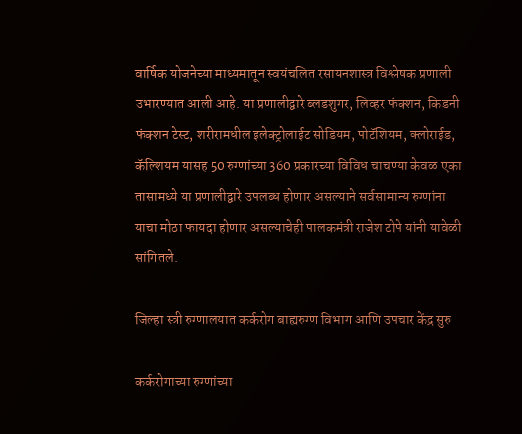वार्षिक योजनेच्या माध्यमातून स्वयंचलित रसायनशास्त्र विश्लेषक प्रणाली उभारण्यात आली आहे. या प्रणालीद्वारे ब्लडशुगर, लिव्हर फंक्शन, किडनी फंक्शन टेस्ट, शरीरामधील इलेक्ट्रोलाईट सोडियम, पोटॅशियम, क्लोराईड, कॅल्शियम यासह 50 रुग्णांच्या 360 प्रकारच्या विविध चाचण्या केवळ एका तासामध्ये या प्रणालीद्वारे उपलब्ध होणार असल्याने सर्वसामान्य रुग्णांना याचा मोठा फायदा होणार असल्याचेही पालकमंत्री राजेश टोपे यांनी यावेळी सांगितले.

जिल्हा स्त्री रुग्णालयात कर्करोग बाह्यरुग्ण विभाग आणि उपचार केंद्र सुरु

कर्करोगाच्या रुग्णांच्या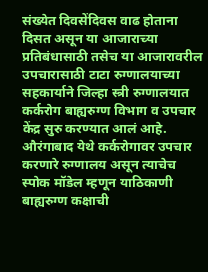संख्येत दिवसेंदिवस वाढ होताना दिसत असून या आजाराच्या प्रतिबंधासाठी तसेच या आजारावरील उपचारासाठी टाटा रुग्णालयाच्या सहकार्याने जिल्हा स्त्री रुग्णालयात कर्करोग बाह्यरुग्ण विभाग व उपचार केंद्र सुरु करण्यात आलं आहे. औरंगाबाद येथे कर्करोगावर उपचार करणारे रुग्णालय असून त्याचेच स्पोक मॉडेल म्हणून याठिकाणी बाह्यरुग्ण कक्षाची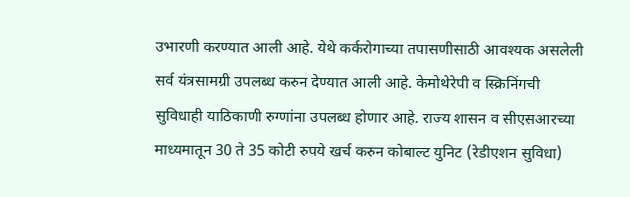उभारणी करण्यात आली आहे. येथे कर्करोगाच्या तपासणीसाठी आवश्यक असलेली सर्व यंत्रसामग्री उपलब्ध करुन देण्यात आली आहे. केमोथेरेपी व स्क्रिनिंगची सुविधाही याठिकाणी रुग्णांना उपलब्ध होणार आहे. राज्य शासन व सीएसआरच्या माध्यमातून 30 ते 35 कोटी रुपये खर्च करुन कोबाल्ट युनिट (रेडीएशन सुविधा)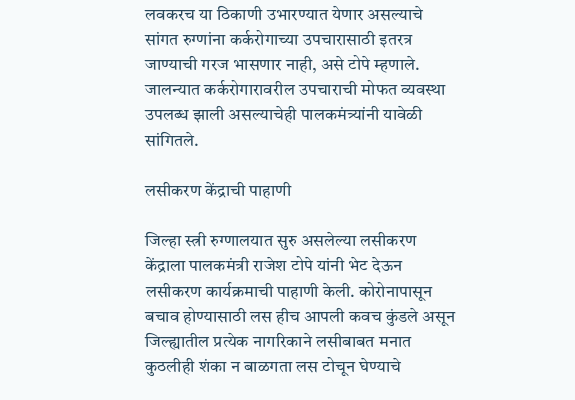लवकरच या ठिकाणी उभारण्यात येणार असल्याचे सांगत रुग्णांना कर्करोगाच्या उपचारासाठी इतरत्र जाण्याची गरज भासणार नाही, असे टोपे म्हणाले. जालन्यात कर्करोगारावरील उपचाराची मोफत व्यवस्था उपलब्ध झाली असल्याचेही पालकमंत्र्यांनी यावेळी सांगितले.

लसीकरण केंद्राची पाहाणी

जिल्हा स्त्री रुग्णालयात सुरु असलेल्या लसीकरण केंद्राला पालकमंत्री राजेश टोपे यांनी भेट देऊन लसीकरण कार्यक्रमाची पाहाणी केली. कोरोनापासून बचाव होण्यासाठी लस हीच आपली कवच कुंडले असून जिल्ह्यातील प्रत्येक नागरिकाने लसीबाबत मनात कुठलीही शंका न बाळगता लस टोचून घेण्याचे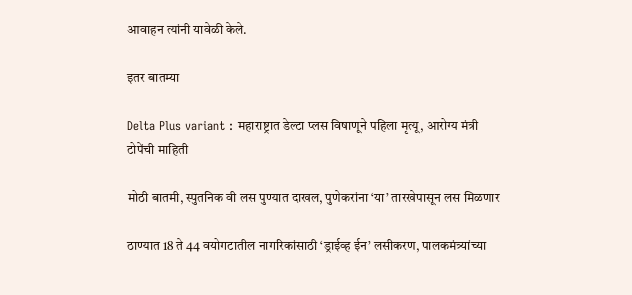आवाहन त्यांनी यावेळी केले.

इतर बातम्या

Delta Plus variant : महाराष्ट्रात डेल्टा प्लस विषाणूने पहिला मृत्यू, आरोग्य मंत्री टोपेंची माहिती

मोठी बातमी, स्पुतनिक वी लस पुण्यात दाखल, पुणेकरांना ‘या’ तारखेपासून लस मिळणार

ठाण्यात 18 ते 44 वयोगटातील नागरिकांसाठी ‘ड्राईव्ह ईन’ लसीकरण, पालकमंत्र्यांच्या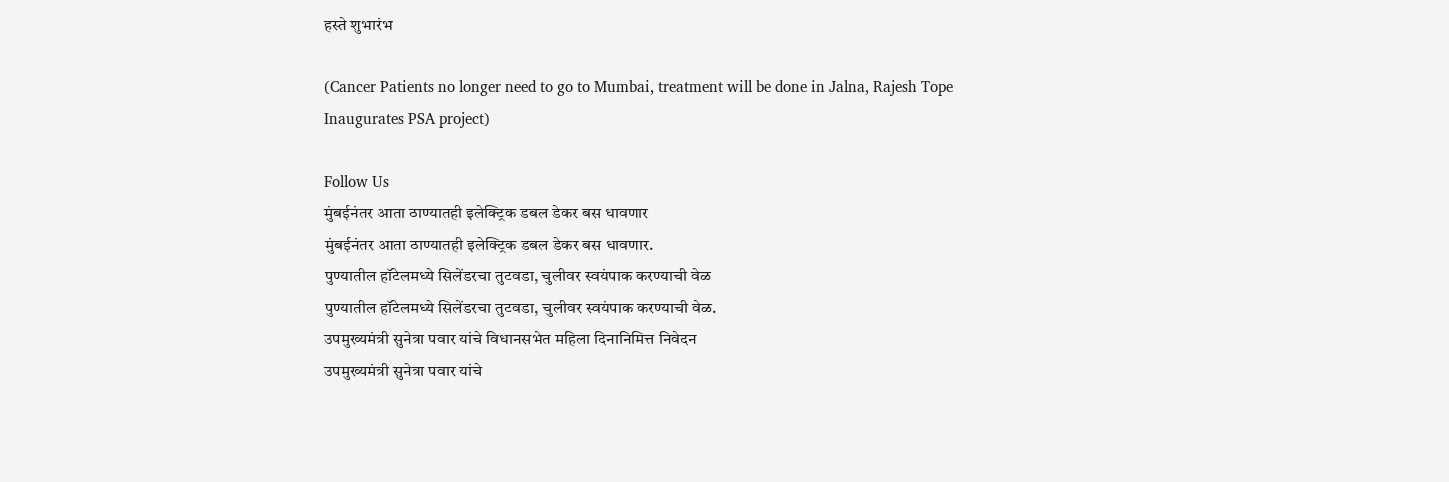हस्ते शुभारंभ

(Cancer Patients no longer need to go to Mumbai, treatment will be done in Jalna, Rajesh Tope Inaugurates PSA project)

Follow Us
मुंबईनंतर आता ठाण्यातही इलेक्ट्रिक डबल डेकर बस धावणार
मुंबईनंतर आता ठाण्यातही इलेक्ट्रिक डबल डेकर बस धावणार.
पुण्यातील हॉटेलमध्ये सिलेंडरचा तुटवडा, चुलीवर स्वयंपाक करण्याची वेळ
पुण्यातील हॉटेलमध्ये सिलेंडरचा तुटवडा, चुलीवर स्वयंपाक करण्याची वेळ.
उपमुख्यमंत्री सुनेत्रा पवार यांचे विधानसभेत महिला दिनानिमित्त निवेदन
उपमुख्यमंत्री सुनेत्रा पवार यांचे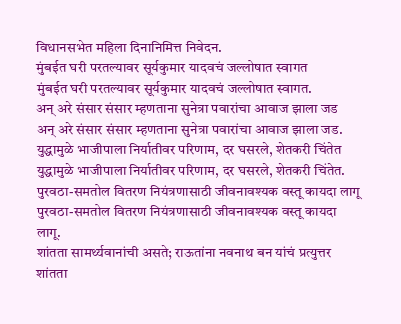विधानसभेत महिला दिनानिमित्त निवेदन.
मुंबईत घरी परतल्यावर सूर्यकुमार यादवचं जल्लोषात स्वागत
मुंबईत घरी परतल्यावर सूर्यकुमार यादवचं जल्लोषात स्वागत.
अन् अरे संसार संसार म्हणताना सुनेत्रा पवारांचा आवाज झाला जड
अन् अरे संसार संसार म्हणताना सुनेत्रा पवारांचा आवाज झाला जड.
युद्धामुळे भाजीपाला निर्यातीवर परिणाम, दर घसरले, शेतकरी चिंतेत
युद्धामुळे भाजीपाला निर्यातीवर परिणाम, दर घसरले, शेतकरी चिंतेत.
पुरवठा-समतोल वितरण नियंत्रणासाठी जीवनावश्यक वस्तू कायदा लागू
पुरवठा-समतोल वितरण नियंत्रणासाठी जीवनावश्यक वस्तू कायदा लागू.
शांतता सामर्थ्यवानांची असते; राऊतांना नवनाथ बन यांचं प्रत्युत्तर
शांतता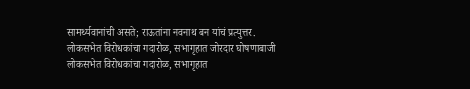सामर्थ्यवानांची असते; राऊतांना नवनाथ बन यांचं प्रत्युत्तर.
लोकसभेत विरोधकांचा गदारोळ, सभागृहात जोरदार घोषणाबाजी
लोकसभेत विरोधकांचा गदारोळ, सभागृहात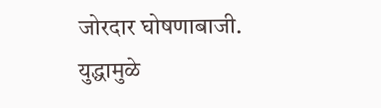जोरदार घोषणाबाजी.
युद्धामुळे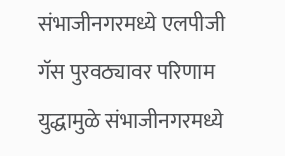संभाजीनगरमध्ये एलपीजी गॅस पुरवठ्यावर परिणाम
युद्धामुळे संभाजीनगरमध्ये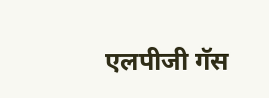एलपीजी गॅस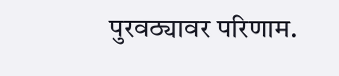पुरवठ्यावर परिणाम.